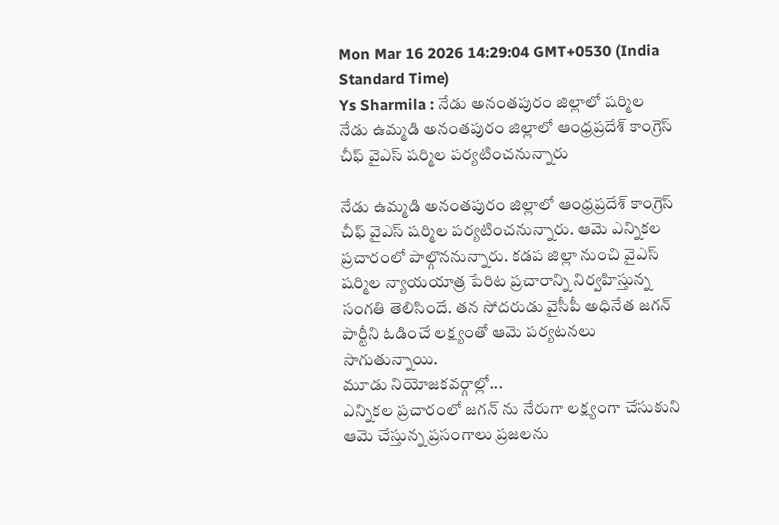Mon Mar 16 2026 14:29:04 GMT+0530 (India Standard Time)
Ys Sharmila : నేడు అనంతపురం జిల్లాలో షర్మిల
నేడు ఉమ్మడి అనంతపురం జిల్లాలో ఆంధ్రప్రదేశ్ కాంగ్రెస్ చీఫ్ వైఎస్ షర్మిల పర్యటించనున్నారు

నేడు ఉమ్మడి అనంతపురం జిల్లాలో ఆంధ్రప్రదేశ్ కాంగ్రెస్ చీఫ్ వైఎస్ షర్మిల పర్యటించనున్నారు. ఆమె ఎన్నికల ప్రచారంలో పాల్గొననున్నారు. కడప జిల్లా నుంచి వైఎస్ షర్మిల న్యాయయాత్ర పేరిట ప్రచారాన్ని నిర్వహిస్తున్న సంగతి తెలిసిందే. తన సోదరుడు వైసీపీ అధినేత జగన్ పార్టీని ఓడించే లక్ష్యంతో ఆమె పర్యటనలు సాగుతున్నాయి.
మూడు నియోజకవర్గాల్లో...
ఎన్నికల ప్రచారంలో జగన్ ను నేరుగా లక్ష్యంగా చేసుకుని ఆమె చేస్తున్న ప్రసంగాలు ప్రజలను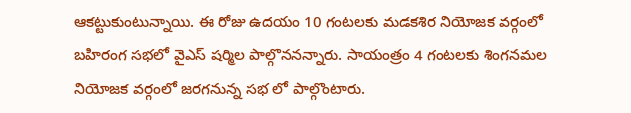ఆకట్టుకుంటున్నాయి. ఈ రోజు ఉదయం 10 గంటలకు మడకశిర నియోజక వర్గంలో బహిరంగ సభలో వైఎస్ షర్మిల పాల్గొననన్నారు. సాయంత్రం 4 గంటలకు శింగనమల నియోజక వర్గంలో జరగనున్న సభ లో పాల్గొంటారు.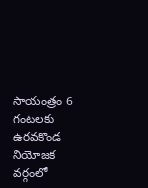సాయంత్రం 6 గంటలకు ఉరవకొండ నియోజక వర్గంలో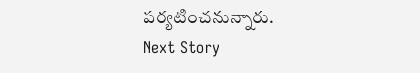పర్యటించనున్నారు.
Next Story